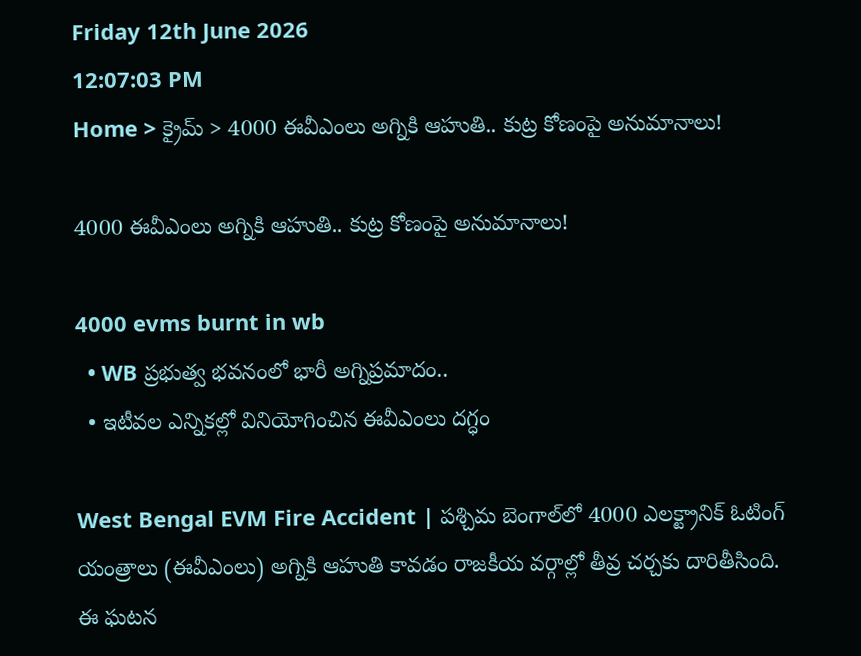Friday 12th June 2026
12:07:03 PM
Home > క్రైమ్ > 4000 ఈవీఎంలు అగ్నికి ఆహుతి.. కుట్ర కోణంపై అనుమానాలు!

4000 ఈవీఎంలు అగ్నికి ఆహుతి.. కుట్ర కోణంపై అనుమానాలు!

4000 evms burnt in wb
  • WB ప్రభుత్వ భవనంలో భారీ అగ్నిప్రమాదం..
  • ఇటీవల ఎన్నికల్లో వినియోగించిన ఈవీఎంలు దగ్ధం

West Bengal EVM Fire Accident | పశ్చిమ బెంగాల్‌లో 4000 ఎలక్ట్రానిక్ ఓటింగ్ యంత్రాలు (ఈవీఎంలు) అగ్నికి ఆహుతి కావడం రాజకీయ వర్గాల్లో తీవ్ర చర్చకు దారితీసింది. ఈ ఘటన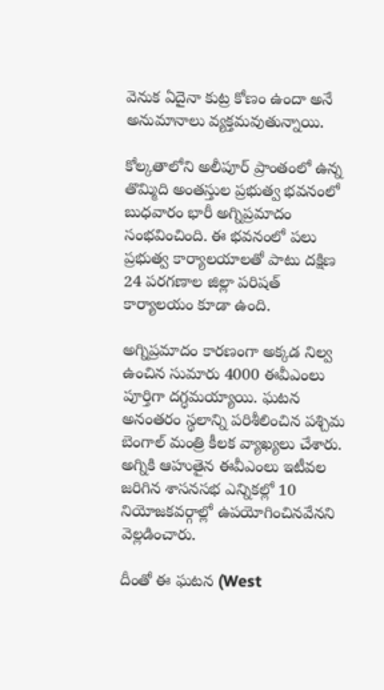వెనుక ఏదైనా కుట్ర కోణం ఉందా అనే అనుమానాలు వ్యక్తమవుతున్నాయి.

కోల్కతాలోని అలీపూర్ ప్రాంతంలో ఉన్న తొమ్మిది అంతస్తుల ప్రభుత్వ భవనంలో బుధవారం భారీ అగ్నిప్రమాదం సంభవించింది. ఈ భవనంలో పలు ప్రభుత్వ కార్యాలయాలతో పాటు దక్షిణ 24 పరగణాల జిల్లా పరిషత్ కార్యాలయం కూడా ఉంది.

అగ్నిప్రమాదం కారణంగా అక్కడ నిల్వ ఉంచిన సుమారు 4000 ఈవీఎంలు పూర్తిగా దగ్ధమయ్యాయి. ఘటన అనంతరం స్థలాన్ని పరిశీలించిన పశ్చిమ బెంగాల్ మంత్రి కీలక వ్యాఖ్యలు చేశారు. అగ్నికి ఆహుతైన ఈవీఎంలు ఇటీవల జరిగిన శాసనసభ ఎన్నికల్లో 10 నియోజకవర్గాల్లో ఉపయోగించినవేనని వెల్లడించారు.

దీంతో ఈ ఘటన (West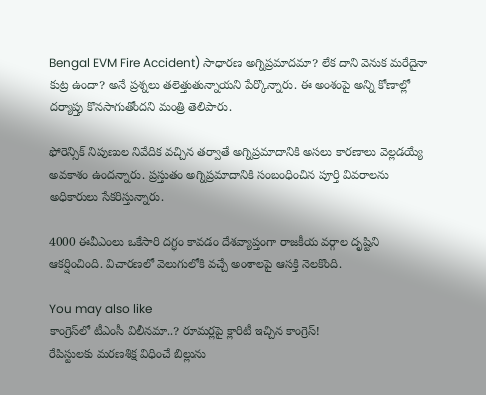Bengal EVM Fire Accident) సాధారణ అగ్నిప్రమాదమా? లేక దాని వెనుక మరేదైనా కుట్ర ఉందా? అనే ప్రశ్నలు తలెత్తుతున్నాయని పేర్కొన్నారు. ఈ అంశంపై అన్ని కోణాల్లో దర్యాప్తు కొనసాగుతోందని మంత్రి తెలిపారు.

ఫోరెన్సిక్ నిపుణుల నివేదిక వచ్చిన తర్వాతే అగ్నిప్రమాదానికి అసలు కారణాలు వెల్లడయ్యే అవకాశం ఉందన్నారు. ప్రస్తుతం అగ్నిప్రమాదానికి సంబంధించిన పూర్తి వివరాలను అధికారులు సేకరిస్తున్నారు.

4000 ఈవీఎంలు ఒకేసారి దగ్ధం కావడం దేశవ్యాప్తంగా రాజకీయ వర్గాల దృష్టిని ఆకర్షించింది. విచారణలో వెలుగులోకి వచ్చే అంశాలపై ఆసక్తి నెలకొంది.

You may also like
కాంగ్రెస్‌లో టీఎంసీ విలీనమా..? రూమర్లపై క్లారిటీ ఇచ్చిన కాంగ్రెస్!
రేపిస్టులకు మరణశిక్ష విధించే బిల్లును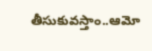తీసుకువస్తాం..ఆమో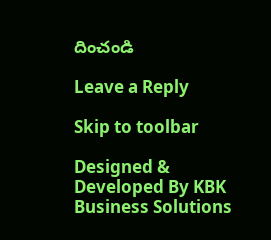దించండి

Leave a Reply

Skip to toolbar

Designed & Developed By KBK Business Solutions